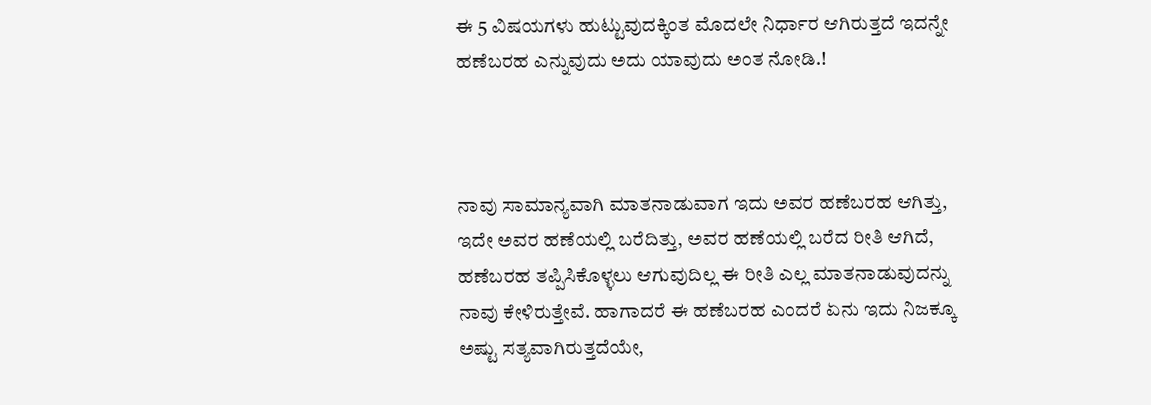ಈ 5 ವಿಷಯಗಳು ಹುಟ್ಟುವುದಕ್ಕಿಂತ ಮೊದಲೇ ನಿರ್ಧಾರ ಆಗಿರುತ್ತದೆ ಇದನ್ನೇ ಹಣೆಬರಹ ಎನ್ನುವುದು ಅದು ಯಾವುದು ಅಂತ ನೋಡಿ.!



ನಾವು ಸಾಮಾನ್ಯವಾಗಿ ಮಾತನಾಡುವಾಗ ಇದು ಅವರ ಹಣೆಬರಹ ಆಗಿತ್ತು, ಇದೇ ಅವರ ಹಣೆಯಲ್ಲಿ ಬರೆದಿತ್ತು, ಅವರ ಹಣೆಯಲ್ಲಿ ಬರೆದ ರೀತಿ ಆಗಿದೆ, ಹಣೆಬರಹ ತಪ್ಪಿಸಿಕೊಳ್ಳಲು ಆಗುವುದಿಲ್ಲ ಈ ರೀತಿ ಎಲ್ಲ ಮಾತನಾಡುವುದನ್ನು ನಾವು ಕೇಳಿರುತ್ತೇವೆ. ಹಾಗಾದರೆ ಈ ಹಣೆಬರಹ ಎಂದರೆ ಏನು ಇದು ನಿಜಕ್ಕೂ ಅಷ್ಟು ಸತ್ಯವಾಗಿರುತ್ತದೆಯೇ,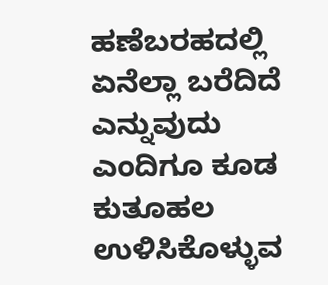ಹಣೆಬರಹದಲ್ಲಿ ಏನೆಲ್ಲಾ ಬರೆದಿದೆ ಎನ್ನುವುದು ಎಂದಿಗೂ ಕೂಡ ಕುತೂಹಲ ಉಳಿಸಿಕೊಳ್ಳುವ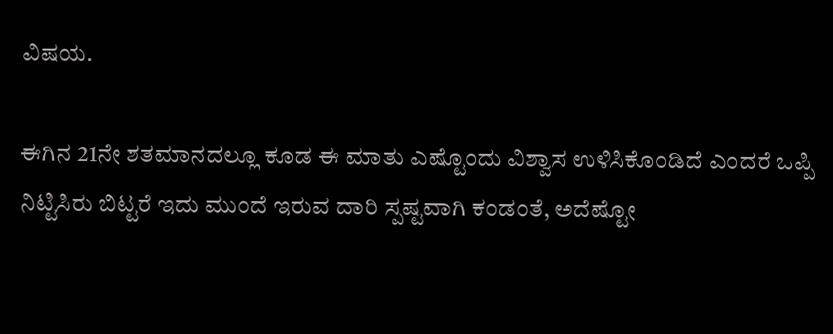ವಿಷಯ.

ಈಗಿನ 21ನೇ ಶತಮಾನದಲ್ಲೂ ಕೂಡ ಈ ಮಾತು ಎಷ್ಟೊಂದು ವಿಶ್ವಾಸ ಉಳಿಸಿಕೊಂಡಿದೆ ಎಂದರೆ ಒಪ್ಪಿ ನಿಟ್ಟಿಸಿರು ಬಿಟ್ಟರೆ ಇದು ಮುಂದೆ ಇರುವ ದಾರಿ ಸ್ಪಷ್ಟವಾಗಿ ಕಂಡಂತೆ, ಅದೆಷ್ಟೋ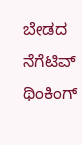ಬೇಡದ ನೆಗೆಟಿವ್ ಥಿಂಕಿಂಗ್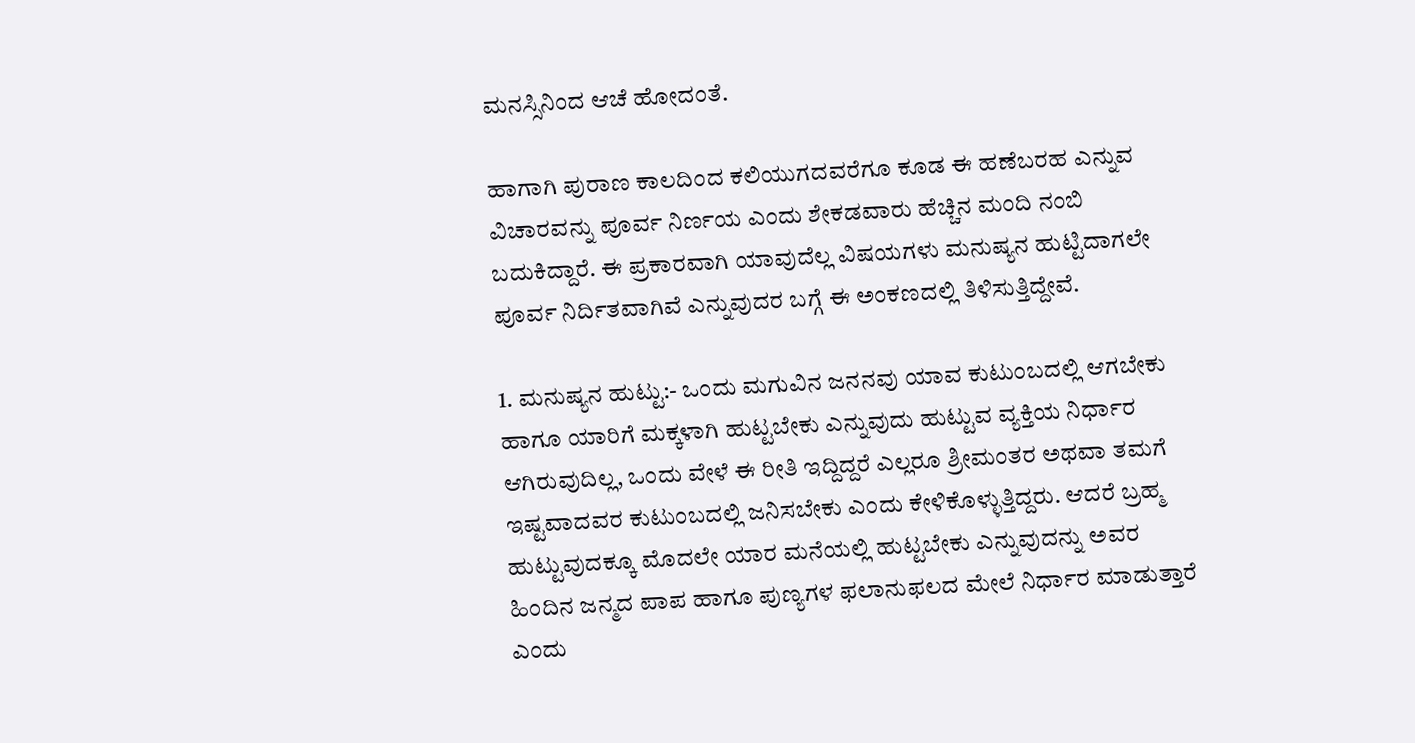ಮನಸ್ಸಿನಿಂದ ಆಚೆ ಹೋದಂತೆ.

ಹಾಗಾಗಿ ಪುರಾಣ ಕಾಲದಿಂದ ಕಲಿಯುಗದವರೆಗೂ ಕೂಡ ಈ ಹಣೆಬರಹ ಎನ್ನುವ ವಿಚಾರವನ್ನು ಪೂರ್ವ ನಿರ್ಣಯ ಎಂದು ಶೇಕಡವಾರು ಹೆಚ್ಚಿನ ಮಂದಿ ನಂಬಿ ಬದುಕಿದ್ದಾರೆ. ಈ ಪ್ರಕಾರವಾಗಿ ಯಾವುದೆಲ್ಲ ವಿಷಯಗಳು ಮನುಷ್ಯನ ಹುಟ್ಟಿದಾಗಲೇ ಪೂರ್ವ ನಿರ್ದಿತವಾಗಿವೆ ಎನ್ನುವುದರ ಬಗ್ಗೆ ಈ ಅಂಕಣದಲ್ಲಿ ತಿಳಿಸುತ್ತಿದ್ದೇವೆ.

1. ಮನುಷ್ಯನ ಹುಟ್ಟು:- ಒಂದು ಮಗುವಿನ ಜನನವು ಯಾವ ಕುಟುಂಬದಲ್ಲಿ ಆಗಬೇಕು ಹಾಗೂ ಯಾರಿಗೆ ಮಕ್ಕಳಾಗಿ ಹುಟ್ಟಬೇಕು ಎನ್ನುವುದು ಹುಟ್ಟುವ ವ್ಯಕ್ತಿಯ ನಿರ್ಧಾರ ಆಗಿರುವುದಿಲ್ಲ, ಒಂದು ವೇಳೆ ಈ ರೀತಿ ಇದ್ದಿದ್ದರೆ ಎಲ್ಲರೂ ಶ್ರೀಮಂತರ ಅಥವಾ ತಮಗೆ ಇಷ್ಟವಾದವರ ಕುಟುಂಬದಲ್ಲಿ ಜನಿಸಬೇಕು ಎಂದು ಕೇಳಿಕೊಳ್ಳುತ್ತಿದ್ದರು. ಆದರೆ ಬ್ರಹ್ಮ ಹುಟ್ಟುವುದಕ್ಕೂ ಮೊದಲೇ ಯಾರ ಮನೆಯಲ್ಲಿ ಹುಟ್ಟಬೇಕು ಎನ್ನುವುದನ್ನು ಅವರ ಹಿಂದಿನ ಜನ್ಮದ ಪಾಪ ಹಾಗೂ ಪುಣ್ಯಗಳ ಫಲಾನುಫಲದ ಮೇಲೆ ನಿರ್ಧಾರ ಮಾಡುತ್ತಾರೆ ಎಂದು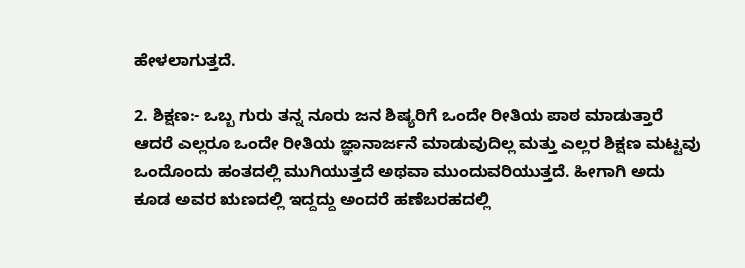ಹೇಳಲಾಗುತ್ತದೆ.

2. ಶಿಕ್ಷಣ:- ಒಬ್ಬ ಗುರು ತನ್ನ ನೂರು ಜನ ಶಿಷ್ಯರಿಗೆ ಒಂದೇ ರೀತಿಯ ಪಾಠ ಮಾಡುತ್ತಾರೆ ಆದರೆ ಎಲ್ಲರೂ ಒಂದೇ ರೀತಿಯ ಜ್ಞಾನಾರ್ಜನೆ ಮಾಡುವುದಿಲ್ಲ ಮತ್ತು ಎಲ್ಲರ ಶಿಕ್ಷಣ ಮಟ್ಟವು ಒಂದೊಂದು ಹಂತದಲ್ಲಿ ಮುಗಿಯುತ್ತದೆ ಅಥವಾ ಮುಂದುವರಿಯುತ್ತದೆ. ಹೀಗಾಗಿ ಅದು ಕೂಡ ಅವರ ಋಣದಲ್ಲಿ ಇದ್ದದ್ದು ಅಂದರೆ ಹಣೆಬರಹದಲ್ಲಿ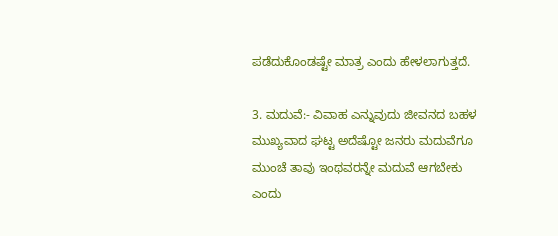ಪಡೆದುಕೊಂಡಷ್ಟೇ ಮಾತ್ರ ಎಂದು ಹೇಳಲಾಗುತ್ತದೆ.

3. ಮದುವೆ:- ವಿವಾಹ ಎನ್ನುವುದು ಜೀವನದ ಬಹಳ ಮುಖ್ಯವಾದ ಘಟ್ಟ ಅದೆಷ್ಟೋ ಜನರು ಮದುವೆಗೂ ಮುಂಚೆ ತಾವು ಇಂಥವರನ್ನೇ ಮದುವೆ ಆಗಬೇಕು ಎಂದು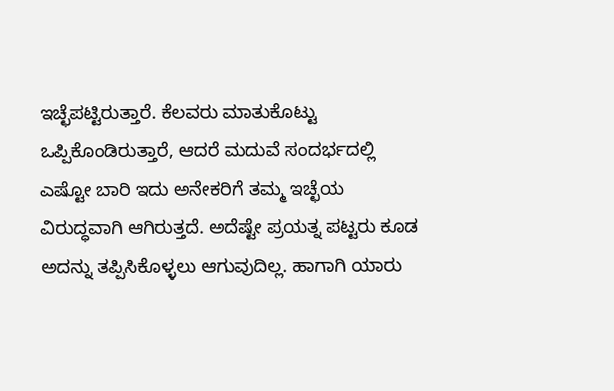ಇಚ್ಛೆಪಟ್ಟಿರುತ್ತಾರೆ. ಕೆಲವರು ಮಾತುಕೊಟ್ಟು ಒಪ್ಪಿಕೊಂಡಿರುತ್ತಾರೆ, ಆದರೆ ಮದುವೆ ಸಂದರ್ಭದಲ್ಲಿ ಎಷ್ಟೋ ಬಾರಿ ಇದು ಅನೇಕರಿಗೆ ತಮ್ಮ ಇಚ್ಛೆಯ ವಿರುದ್ಧವಾಗಿ ಆಗಿರುತ್ತದೆ. ಅದೆಷ್ಟೇ ಪ್ರಯತ್ನ ಪಟ್ಟರು ಕೂಡ ಅದನ್ನು ತಪ್ಪಿಸಿಕೊಳ್ಳಲು ಆಗುವುದಿಲ್ಲ. ಹಾಗಾಗಿ ಯಾರು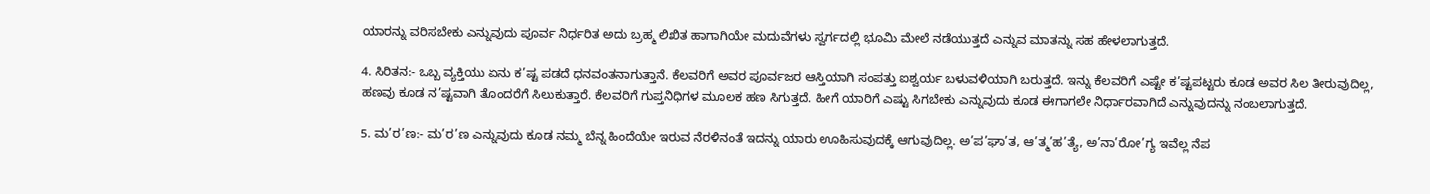ಯಾರನ್ನು ವರಿಸಬೇಕು ಎನ್ನುವುದು ಪೂರ್ವ ನಿರ್ಧರಿತ ಅದು ಬ್ರಹ್ಮ ಲಿಖಿತ ಹಾಗಾಗಿಯೇ ಮದುವೆಗಳು ಸ್ವರ್ಗದಲ್ಲಿ ಭೂಮಿ ಮೇಲೆ ನಡೆಯುತ್ತದೆ ಎನ್ನುವ ಮಾತನ್ನು ಸಹ ಹೇಳಲಾಗುತ್ತದೆ.

4. ಸಿರಿತನ:- ಒಬ್ಬ ವ್ಯಕ್ತಿಯು ಏನು ಕ’ಷ್ಟ ಪಡದೆ ಧನವಂತನಾಗುತ್ತಾನೆ. ಕೆಲವರಿಗೆ ಅವರ ಪೂರ್ವಜರ ಆಸ್ತಿಯಾಗಿ ಸಂಪತ್ತು ಐಶ್ವರ್ಯ ಬಳುವಳಿಯಾಗಿ ಬರುತ್ತದೆ. ಇನ್ನು ಕೆಲವರಿಗೆ ಎಷ್ಟೇ ಕ’ಷ್ಟಪಟ್ಟರು ಕೂಡ ಅವರ ಸಿಲ ತೀರುವುದಿಲ್ಲ, ಹಣವು ಕೂಡ ನ’ಷ್ಟವಾಗಿ ತೊಂದರೆಗೆ ಸಿಲುಕುತ್ತಾರೆ. ಕೆಲವರಿಗೆ ಗುಪ್ತನಿಧಿಗಳ ಮೂಲಕ ಹಣ ಸಿಗುತ್ತದೆ. ಹೀಗೆ ಯಾರಿಗೆ ಎಷ್ಟು ಸಿಗಬೇಕು ಎನ್ನುವುದು ಕೂಡ ಈಗಾಗಲೇ ನಿರ್ಧಾರವಾಗಿದೆ ಎನ್ನುವುದನ್ನು ನಂಬಲಾಗುತ್ತದೆ.

5. ಮ’ರ’ಣ:- ಮ’ರ’ಣ ಎನ್ನುವುದು ಕೂಡ ನಮ್ಮ ಬೆನ್ನ ಹಿಂದೆಯೇ ಇರುವ ನೆರಳಿನಂತೆ ಇದನ್ನು ಯಾರು ಊಹಿಸುವುದಕ್ಕೆ ಆಗುವುದಿಲ್ಲ. ಅ’ಪ’ಘಾ’ತ, ಆ’ತ್ಮ’ಹ’ತ್ಯೆ, ಅ’ನಾ’ರೋ’ಗ್ಯ ಇವೆಲ್ಲ ನೆಪ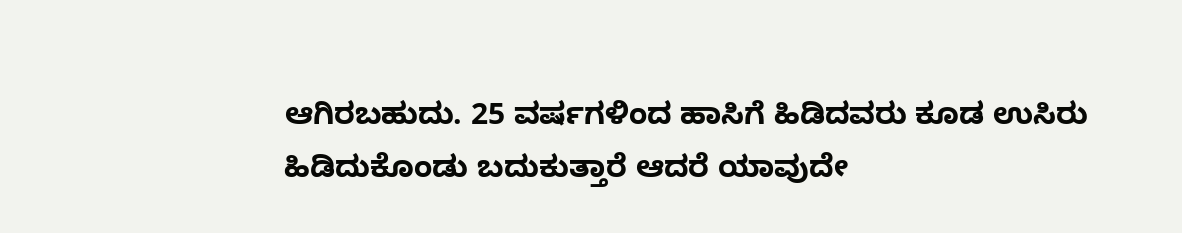ಆಗಿರಬಹುದು. 25 ವರ್ಷಗಳಿಂದ ಹಾಸಿಗೆ ಹಿಡಿದವರು ಕೂಡ ಉಸಿರು ಹಿಡಿದುಕೊಂಡು ಬದುಕುತ್ತಾರೆ ಆದರೆ ಯಾವುದೇ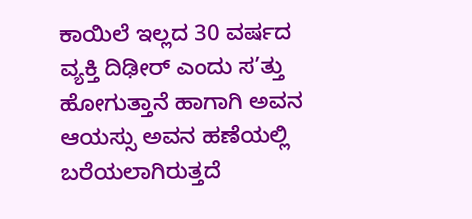ಕಾಯಿಲೆ ಇಲ್ಲದ 30 ವರ್ಷದ ವ್ಯಕ್ತಿ ದಿಢೀರ್ ಎಂದು ಸ’ತ್ತು ಹೋಗುತ್ತಾನೆ ಹಾಗಾಗಿ ಅವನ ಆಯಸ್ಸು ಅವನ ಹಣೆಯಲ್ಲಿ ಬರೆಯಲಾಗಿರುತ್ತದೆ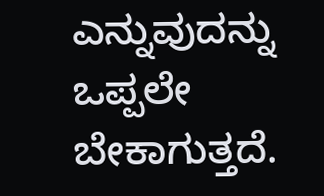ಎನ್ನುವುದನ್ನು ಒಪ್ಪಲೇ ಬೇಕಾಗುತ್ತದೆ.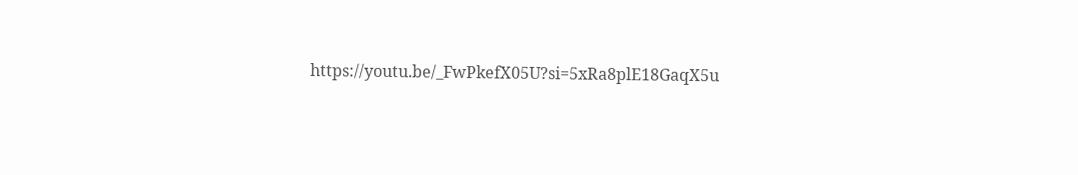https://youtu.be/_FwPkefX05U?si=5xRa8plE18GaqX5u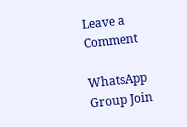Leave a Comment

WhatsApp Group Join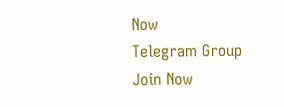Now
Telegram Group Join Now